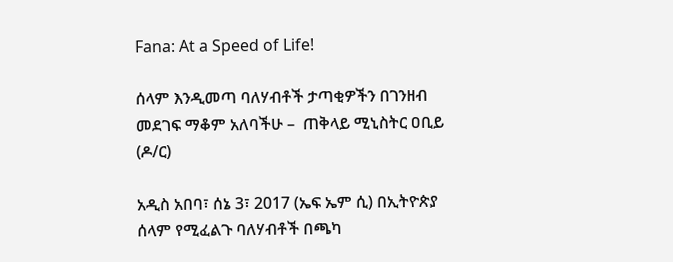Fana: At a Speed of Life!

ሰላም እንዲመጣ ባለሃብቶች ታጣቂዎችን በገንዘብ መደገፍ ማቆም አለባችሁ –  ጠቅላይ ሚኒስትር ዐቢይ (ዶ/ር)

አዲስ አበባ፣ ሰኔ 3፣ 2017 (ኤፍ ኤም ሲ) በኢትዮጵያ ሰላም የሚፈልጉ ባለሃብቶች በጫካ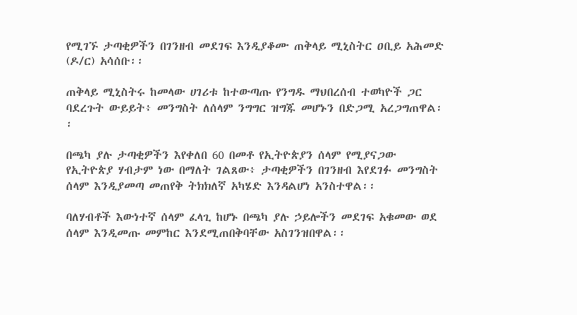የሚገኙ ታጣቂዎችን በገንዘብ መደገፍ እንዲያቆሙ ጠቅላይ ሚኒስትር ዐቢይ አሕመድ (ዶ/ር) አሳሰቡ፡፡

ጠቅላይ ሚኒስትሩ ከመላው ሀገሪቱ ከተውጣጡ የንግዱ ማህበረሰብ ተወካዮች ጋር ባደረጉት ውይይት፥ መንግስት ለሰላም ንግግር ዝግጁ መሆኑን በድጋሚ አረጋግጠዋል፡፡

በጫካ ያሉ ታጣቂዎችን እየቀለበ 60 በመቶ የኢትዮጵያን ሰላም የሚያናጋው የኢትዮጵያ ሃብታም ነው በማለት ገልጸው፥ ታጣቂዎችን በገንዘብ እየደገፉ መንግስት ሰላም እንዲያመጣ መጠየቅ ትክክለኛ አካሄድ እንዳልሆነ አንስተዋል፡፡

ባለሃብቶች እውነተኛ ሰላም ፈላጊ ከሆኑ በጫካ ያሉ ኃይሎችን መደገፍ አቁመው ወደ ሰላም እንዲመጡ መምከር እንደሚጠበቅባቸው አስገንዝበዋል፡፡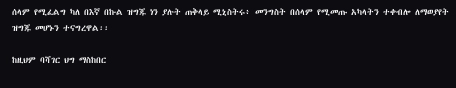ሰላም የሚፈልግ ካለ በእኛ በኩል ዝግጁ ነን ያሉት ጠቅላይ ሚኒስትሩ፥ መንግስት በሰላም የሚመጡ አካላትን ተቀብሎ ለማወያየት ዝግጁ መሆኑን ተናግረዋል፡፡

ከዚህም ባሻገር ህግ ማስከበር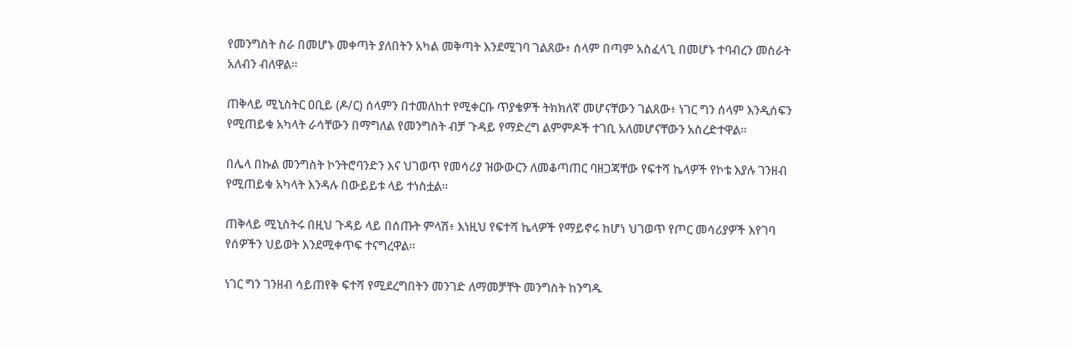የመንግስት ስራ በመሆኑ መቀጣት ያለበትን አካል መቅጣት እንደሚገባ ገልጸው፥ ሰላም በጣም አስፈላጊ በመሆኑ ተባብረን መስራት አለብን ብለዋል፡፡

ጠቅላይ ሚኒስትር ዐቢይ (ዶ/ር) ሰላምን በተመለከተ የሚቀርቡ ጥያቄዎች ትክክለኛ መሆናቸውን ገልጸው፥ ነገር ግን ሰላም እንዲሰፍን የሚጠይቁ አካላት ራሳቸውን በማግለል የመንግስት ብቻ ጉዳይ የማድረግ ልምምዶች ተገቢ አለመሆናቸውን አስረድተዋል፡፡

በሌላ በኩል መንግስት ኮንትሮባንድን እና ህገወጥ የመሳሪያ ዝውውርን ለመቆጣጠር ባዘጋጃቸው የፍተሻ ኬላዎች የኮቴ እያሉ ገንዘብ የሚጠይቁ አካላት እንዳሉ በውይይቱ ላይ ተነስቷል፡፡

ጠቅላይ ሚኒስትሩ በዚህ ጉዳይ ላይ በሰጡት ምላሽ፥ እነዚህ የፍተሻ ኬላዎች የማይኖሩ ከሆነ ህገወጥ የጦር መሳሪያዎች እየገባ የሰዎችን ህይወት እንደሚቀጥፍ ተናግረዋል፡፡

ነገር ግን ገንዘብ ሳይጠየቅ ፍተሻ የሚደረግበትን መንገድ ለማመቻቸት መንግስት ከንግዱ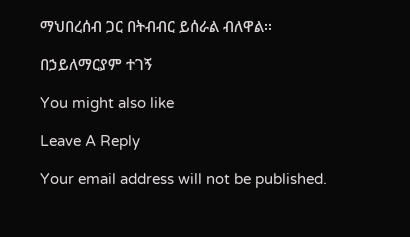ማህበረሰብ ጋር በትብብር ይሰራል ብለዋል፡፡

በኃይለማርያም ተገኝ

You might also like

Leave A Reply

Your email address will not be published.